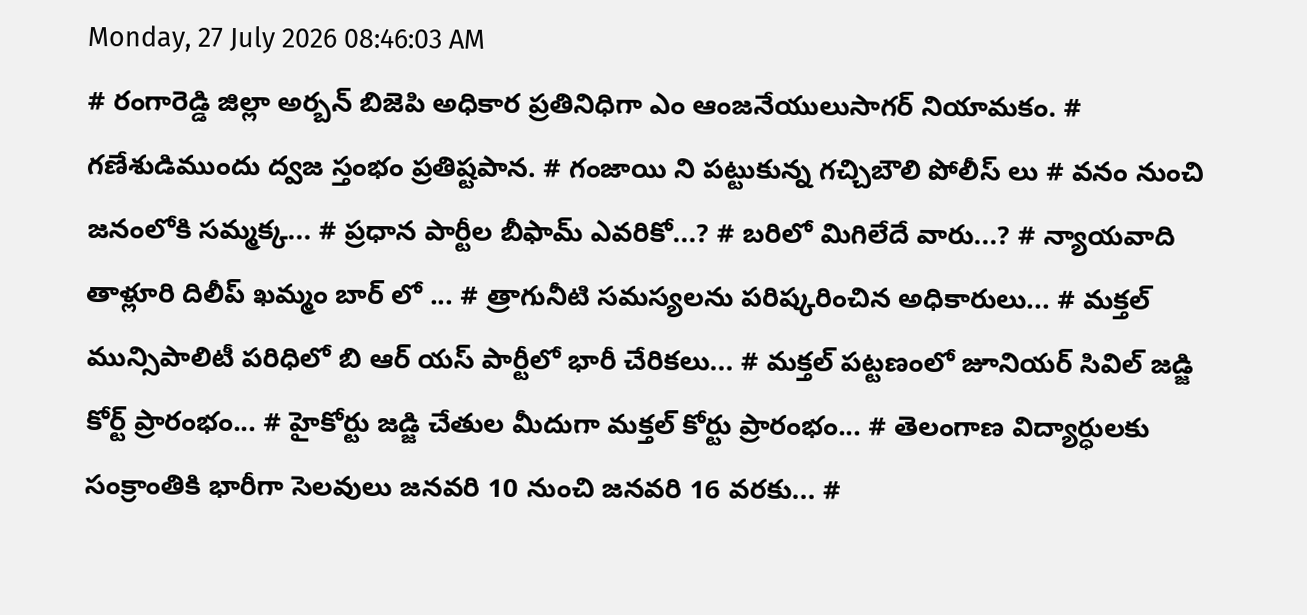Monday, 27 July 2026 08:46:03 AM
# రంగారెడ్డి జిల్లా అర్బన్ బిజెపి అధికార ప్రతినిధిగా ఎం ఆంజనేయులుసాగర్ నియామకం. # గణేశుడిముందు ద్వజ స్తంభం ప్రతిష్టపాన. # గంజాయి ని పట్టుకున్న గచ్చిబౌలి పోలీస్ లు # వనం నుంచి జనంలోకి సమ్మక్క... # ప్రధాన పార్టీల బీఫామ్ ఎవరికో...? # బరిలో మిగిలేదే వారు...? # న్యాయవాది తాళ్లూరి దిలీప్ ఖమ్మం బార్ లో ... # త్రాగునీటి సమస్యలను పరిష్కరించిన అధికారులు... # మక్తల్ మున్సిపాలిటీ పరిధిలో బి ఆర్ యస్ పార్టీలో భారీ చేరికలు... # మక్తల్ పట్టణంలో జూనియర్ సివిల్ జడ్జి కోర్ట్ ప్రారంభం... # హైకోర్టు జడ్జి చేతుల మీదుగా మక్తల్ కోర్టు ప్రారంభం... # తెలంగాణ విద్యార్ధులకు సంక్రాంతికి భారీగా సెలవులు జనవరి 10 నుంచి జనవరి 16 వరకు... #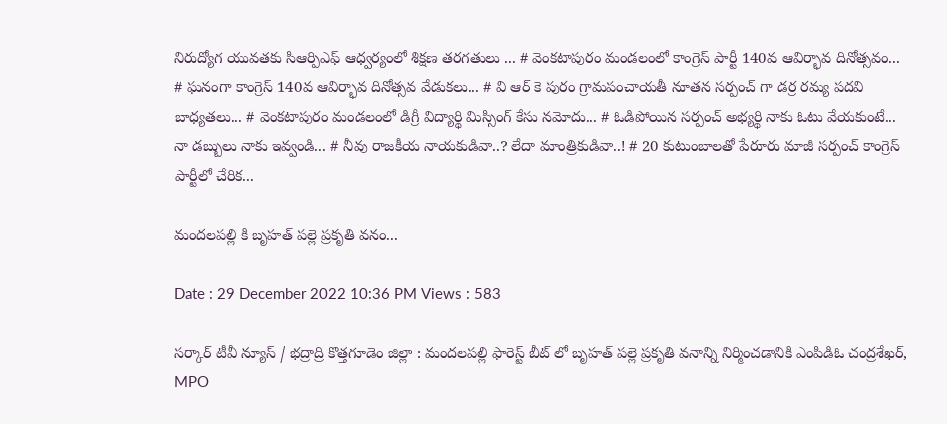నిరుద్యోగ యువతకు సిఆర్పిఎఫ్ ఆధ్వర్యంలో శిక్షణ తరగతులు ... # వెంకటాపురం మండలంలో కాంగ్రెస్ పార్టీ 140వ ఆవిర్భావ దినోత్సవం... # ఘనంగా కాంగ్రెస్ 140వ ఆవిర్భావ దినోత్సవ వేడుకలు... # వి ఆర్ కె పురం గ్రామపంచాయతీ నూతన సర్పంచ్ గా డర్ర రమ్య పదవి బాధ్యతలు... # వెంకటాపురం మండలంలో డిగ్రీ విద్యార్థి మిస్సింగ్ కేసు నమోదు... # ఓడిపోయిన సర్పంచ్ అభ్యర్థి నాకు ఓటు వేయకుంటే... నా డబ్బులు నాకు ఇవ్వండి... # నీవు రాజకీయ నాయకుడివా..? లేదా మాంత్రికుడివా..! # 20 కుటుంబాలతో పేరూరు మాజీ సర్పంచ్ కాంగ్రెస్ పార్టీలో చేరిక...

మందలపల్లి కి బృహత్ పల్లె ప్రకృతి వనం...

Date : 29 December 2022 10:36 PM Views : 583

సర్కార్ టీవీ న్యూస్ / భద్రాద్రి కొత్తగూడెం జిల్లా : మందలపల్లి ఫారెస్ట్ బీట్ లో బృహత్ పల్లె ప్రకృతి వనాన్ని నిర్మించడానికి ఎంపిడిఓ చంద్రశేఖర్, MPO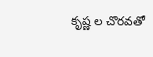కృష్ణ ల చొరవతో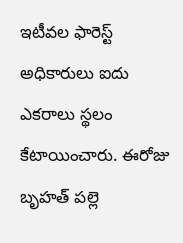ఇటీవల ఫారెస్ట్ అధికారులు ఐదు ఎకరాలు స్థలం కేటాయించారు. ఈరోజు బృహత్ పల్లె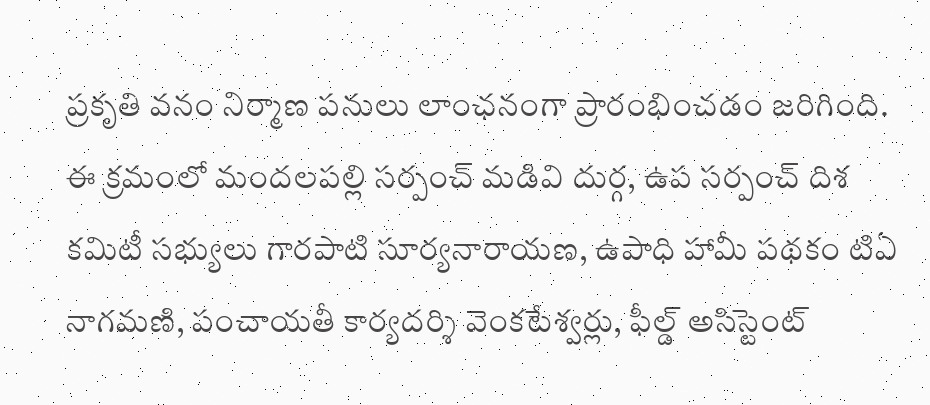ప్రకృతి వనం నిర్మాణ పనులు లాంఛనంగా ప్రారంభించడం జరిగింది. ఈ క్రమంలో మందలపల్లి సర్పంచ్ మడివి దుర్గ, ఉప సర్పంచ్ దిశ కమిటీ సభ్యులు గారపాటి సూర్యనారాయణ, ఉపాధి హామీ పథకం టిఏ నాగమణి, పంచాయతీ కార్యదర్శి వెంకటేశ్వర్లు, ఫీల్డ్ అసిస్టెంట్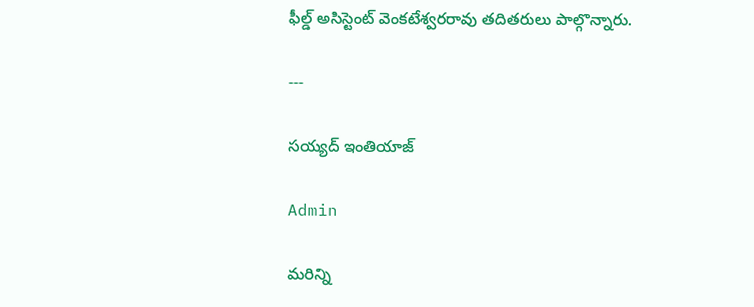ఫీల్డ్ అసిస్టెంట్ వెంకటేశ్వరరావు తదితరులు పాల్గొన్నారు.

---

సయ్యద్ ఇంతియాజ్

Admin

మరిన్ని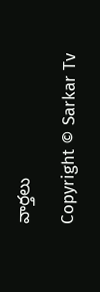వార్తలు

Copyright © Sarkar Tv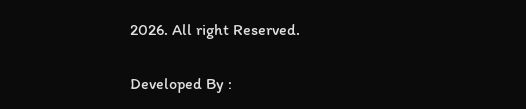2026. All right Reserved.

Developed By :